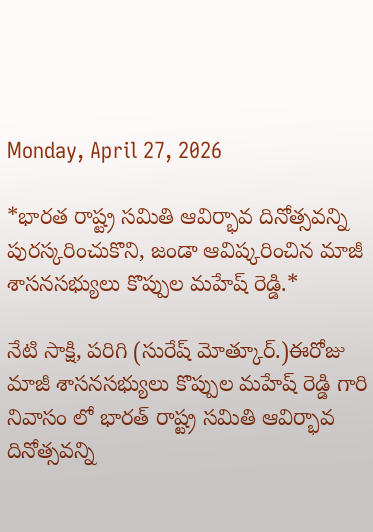Monday, April 27, 2026

*భారత రాష్ట్ర సమితి ఆవిర్భావ దినోత్సవన్ని పురస్కరించుకొని, జండా ఆవిష్కరించిన మాజీ శాసనసభ్యులు కొప్పుల మహేష్ రెడ్డి.*

నేటి సాక్షి, పరిగి (సురేష్ మోత్కూర్.)ఈరోజు మాజీ శాసనసభ్యులు కొప్పుల మహేష్ రెడ్డి గారి నివాసం లో భారత్ రాష్ట్ర సమితి ఆవిర్భావ దినోత్సవన్ని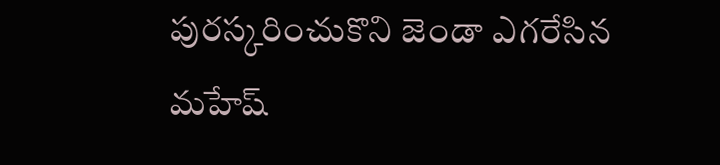పురస్కరించుకొని జెండా ఎగరేసిన మహేష్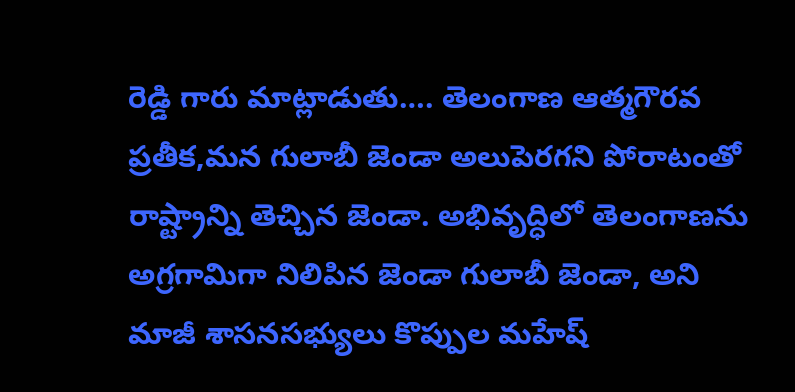రెడ్డి గారు మాట్లాడుతు…. తెలంగాణ ఆత్మగౌరవ ప్రతీక,మన గులాబీ జెండా అలుపెరగని పోరాటంతో రాష్ట్రాన్ని తెచ్చిన జెండా. అభివృద్ధిలో తెలంగాణను అగ్రగామిగా నిలిపిన జెండా గులాబీ జెండా, అని మాజీ శాసనసభ్యులు కొప్పుల మహేష్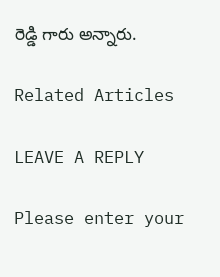రెడ్డి గారు అన్నారు.

Related Articles

LEAVE A REPLY

Please enter your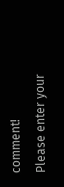comment!
Please enter your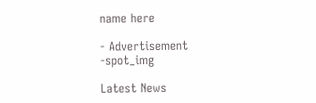name here

- Advertisement -spot_img

Latest News